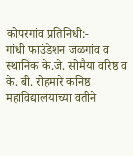कोपरगांव प्रतिनिधी:-
गांधी फाउंडेशन जळगांव व स्थानिक के.जे. सोमैया वरिष्ठ व के. बी. रोहमारे कनिष्ठ महाविद्यालयाच्या वतीने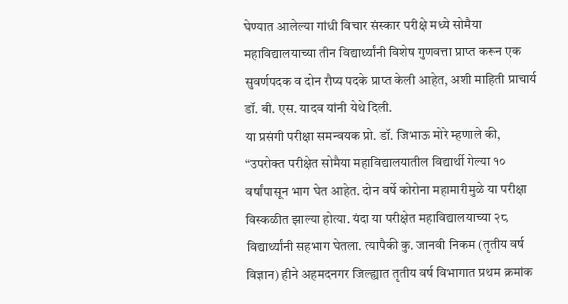घेण्यात आलेल्या गांधी विचार संस्कार परीक्षे मध्ये सोमैया महाविद्यालयाच्या तीन विद्यार्थ्यांनी विशेष गुणवत्ता प्राप्त करून एक सुवर्णपदक व दोन रौप्य पदके प्राप्त केली आहेत, अशी माहिती प्राचार्य डॉ. बी. एस. यादव यांनी येथे दिली.
या प्रसंगी परीक्षा समन्वयक प्रो. डॉ. जिभाऊ मोरे म्हणाले की, “उपरोक्त परीक्षेत सोमैया महाविद्यालयातील विद्यार्थी गेल्या १० वर्षांपासून भाग घेत आहेत. दोन वर्षे कोरोना महामारीमुळे या परीक्षा विस्कळीत झाल्या होत्या. यंदा या परीक्षेत महाविद्यालयाच्या २८ विद्यार्थ्यांनी सहभाग घेतला. त्यापैकी कु. जानवी निकम (तृतीय वर्ष विज्ञान) हीने अहमदनगर जिल्ह्यात तृतीय वर्ष विभागात प्रथम क्रमांक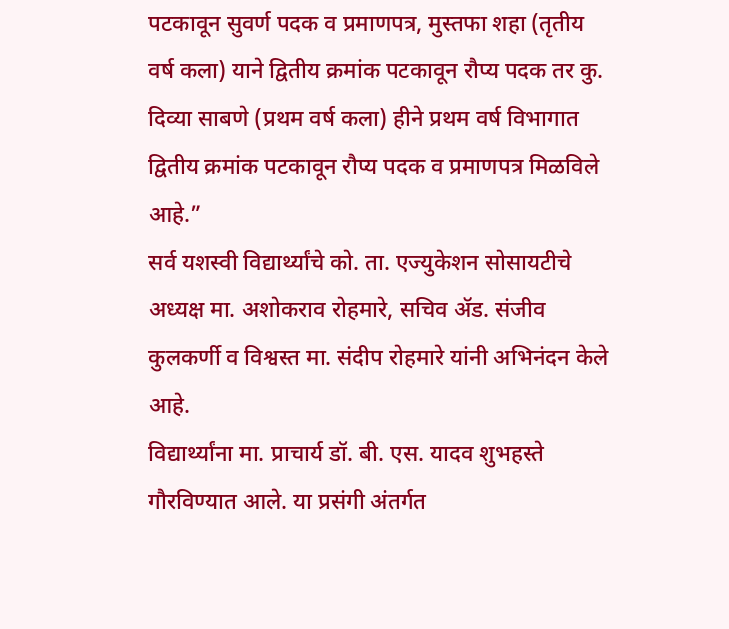पटकावून सुवर्ण पदक व प्रमाणपत्र, मुस्तफा शहा (तृतीय वर्ष कला) याने द्वितीय क्रमांक पटकावून रौप्य पदक तर कु. दिव्या साबणे (प्रथम वर्ष कला) हीने प्रथम वर्ष विभागात द्वितीय क्रमांक पटकावून रौप्य पदक व प्रमाणपत्र मिळविले आहे.”
सर्व यशस्वी विद्यार्थ्यांचे को. ता. एज्युकेशन सोसायटीचे अध्यक्ष मा. अशोकराव रोहमारे, सचिव ॲड. संजीव कुलकर्णी व विश्वस्त मा. संदीप रोहमारे यांनी अभिनंदन केले आहे.
विद्यार्थ्यांना मा. प्राचार्य डॉ. बी. एस. यादव शुभहस्ते गौरविण्यात आले. या प्रसंगी अंतर्गत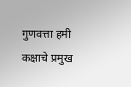गुणवत्ता हमी कक्षाचे प्रमुख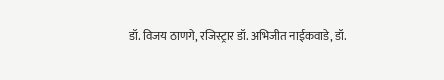डॉ. विजय ठाणगे, रजिस्ट्रार डॉ. अभिजीत नाईकवाडे, डॉ.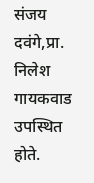संजय दवंगे,प्रा. निलेश गायकवाड उपस्थित होते.